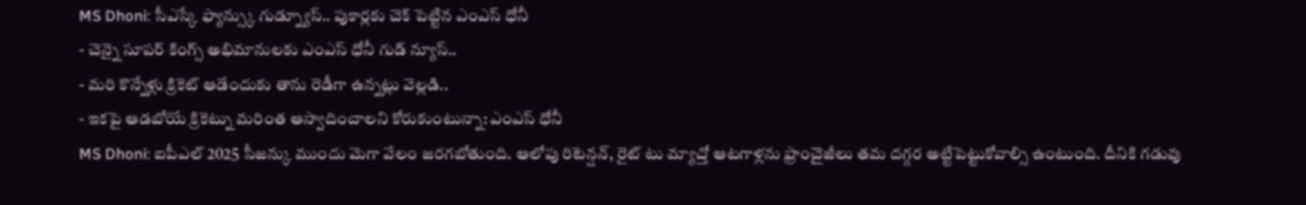MS Dhoni: సీఎస్కే ఫ్యాన్స్కు గుడ్న్యూస్.. పుకార్లకు చెక్ పెట్టిన ఎంఎస్ ధోనీ
- చెన్నై సూపర్ కింగ్స్ అభిమానులకు ఎంఎస్ ధోనీ గుడ్ న్యూస్..
- మరి కొన్నేళ్లు క్రికెట్ ఆడేందుకు తాను రెడీగా ఉన్నట్లు వెల్లడి..
- ఇకపై ఆడబోయే క్రికెట్ను మరింత ఆస్వాదించాలని కోరుకుంటున్నా: ఎంఎస్ ధోనీ
MS Dhoni: ఐపీఎల్ 2025 సీజన్కు ముందు మెగా వేలం జరగబోతుంది. ఆలోపు రిటెన్షన్, రైట్ టు మ్యాచ్తో ఆటగాళ్లను ఫ్రాంచైజీలు తమ దగ్గర అట్టిపెట్టుకోవాల్సి ఉంటుంది. దీనికి గడువు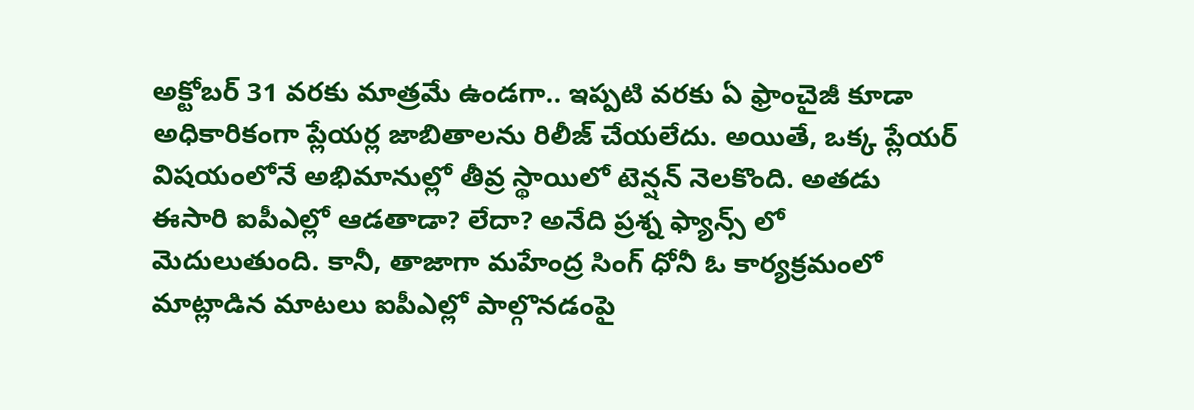అక్టోబర్ 31 వరకు మాత్రమే ఉండగా.. ఇప్పటి వరకు ఏ ఫ్రాంచైజీ కూడా అధికారికంగా ప్లేయర్ల జాబితాలను రిలీజ్ చేయలేదు. అయితే, ఒక్క ప్లేయర్ విషయంలోనే అభిమానుల్లో తీవ్ర స్థాయిలో టెన్షన్ నెలకొంది. అతడు ఈసారి ఐపీఎల్లో ఆడతాడా? లేదా? అనేది ప్రశ్న ఫ్యాన్స్ లో మెదులుతుంది. కానీ, తాజాగా మహేంద్ర సింగ్ ధోనీ ఓ కార్యక్రమంలో మాట్లాడిన మాటలు ఐపీఎల్లో పాల్గొనడంపై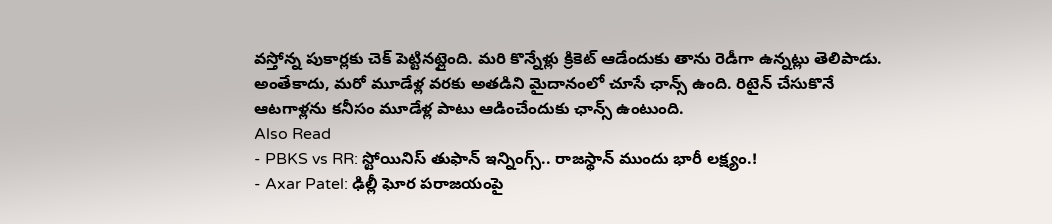వస్తోన్న పుకార్లకు చెక్ పెట్టినట్లైంది. మరి కొన్నేళ్లు క్రికెట్ ఆడేందుకు తాను రెడీగా ఉన్నట్లు తెలిపాడు. అంతేకాదు, మరో మూడేళ్ల వరకు అతడిని మైదానంలో చూసే ఛాన్స్ ఉంది. రిటైన్ చేసుకొనే ఆటగాళ్లను కనీసం మూడేళ్ల పాటు ఆడించేందుకు ఛాన్స్ ఉంటుంది.
Also Read
- PBKS vs RR: స్టోయినిస్ తుఫాన్ ఇన్నింగ్స్.. రాజస్థాన్ ముందు భారీ లక్ష్యం.!
- Axar Patel: ఢిల్లీ ఘోర పరాజయంపై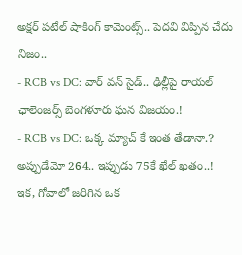అక్షర్ పటేల్ షాకింగ్ కామెంట్స్.. పెదవి విప్పిన చేదు నిజం..
- RCB vs DC: వార్ వన్ సైడ్.. ఢిల్లీపై రాయల్ ఛాలెంజర్స్ బెంగళూరు ఘన విజయం.!
- RCB vs DC: ఒక్క మ్యాచ్ కే ఇంత తేడానా.? అప్పుడేమో 264.. ఇప్పుడు 75కే ఖేల్ ఖతం..!
ఇక, గోవాలో జరిగిన ఒక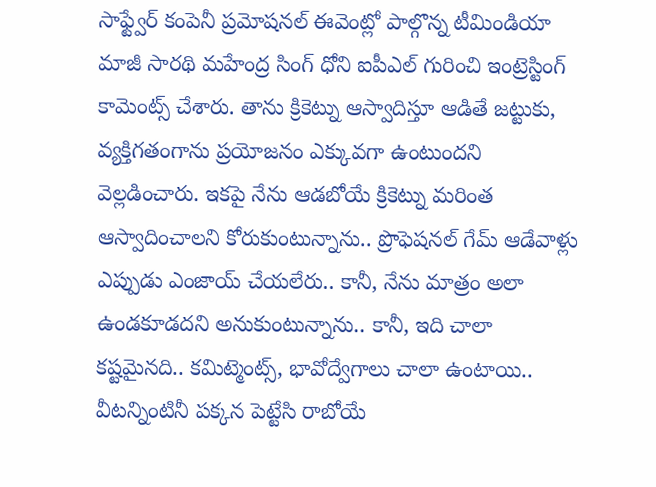సాఫ్ట్వేర్ కంపెనీ ప్రమోషనల్ ఈవెంట్లో పాల్గొన్న టీమిండియా మాజీ సారథి మహేంద్ర సింగ్ ధోని ఐపీఎల్ గురించి ఇంట్రెస్టింగ్ కామెంట్స్ చేశారు. తాను క్రికెట్ను ఆస్వాదిస్తూ ఆడితే జట్టుకు, వ్యక్తిగతంగాను ప్రయోజనం ఎక్కువగా ఉంటుందని వెల్లడించారు. ఇకపై నేను ఆడబోయే క్రికెట్ను మరింత ఆస్వాదించాలని కోరుకుంటున్నాను.. ప్రొఫెషనల్ గేమ్ ఆడేవాళ్లు ఎప్పుడు ఎంజాయ్ చేయలేరు.. కానీ, నేను మాత్రం అలా ఉండకూడదని అనుకుంటున్నాను.. కానీ, ఇది చాలా కష్టమైనది.. కమిట్మెంట్స్, భావోద్వేగాలు చాలా ఉంటాయి.. వీటన్నింటినీ పక్కన పెట్టేసి రాబోయే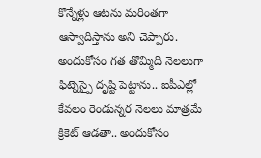కొన్నేళ్లు ఆటను మరింతగా ఆస్వాదిస్తాను అని చెప్పారు. అందుకోసం గత తొమ్మిది నెలలుగా ఫిట్నెస్పై దృష్టి పెట్టాను.. ఐపీఎల్లో కేవలం రెండున్నర నెలలు మాత్రమే క్రికెట్ ఆడతా.. అందుకోసం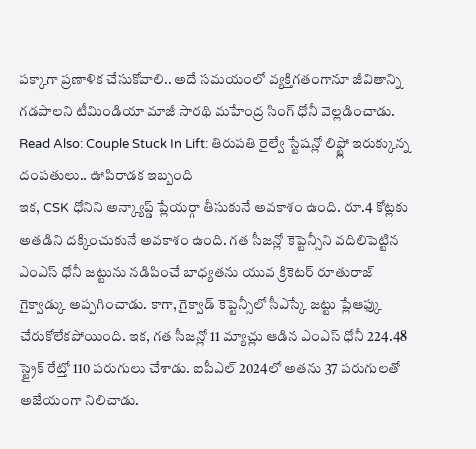పక్కాగా ప్రణాళిక చేసుకోవాలి.. అదే సమయంలో వ్యక్తిగతంగానూ జీవితాన్ని గడపాలని టీమిండియా మాజీ సారథి మహేంద్ర సింగ్ ధోనీ వెల్లడించాడు.
Read Also: Couple Stuck In Lift: తిరుపతి రైల్వే స్టేషన్లో లిఫ్ట్లో ఇరుక్కున్న దంపతులు.. ఊపిరాడక ఇబ్బంది
ఇక, CSK ధోనిని అన్క్యాప్డ్ ప్లేయర్గా తీసుకునే అవకాశం ఉంది. రూ.4 కోట్లకు అతడిని దక్కించుకునే అవకాశం ఉంది. గత సీజన్లో కెప్టెన్సీని వదిలిపెట్టిన ఎంఎస్ ధోనీ జట్టును నడిపించే బాధ్యతను యువ క్రికెటర్ రూతురాజ్ గైక్వాడ్కు అప్పగించాడు. కాగా, గైక్వాడ్ కెప్టెన్సీలో సీఎస్కే జట్టు ప్లేఆఫ్కు చేరుకోలేకపోయింది. ఇక, గత సీజన్లో 11 మ్యాచ్లు ఆడిన ఎంఎస్ ధోనీ 224.48 స్ట్రైక్ రేట్తో 110 పరుగులు చేశాడు. ఐపీఎల్ 2024లో అతను 37 పరుగులతో అజేయంగా నిలిచాడు.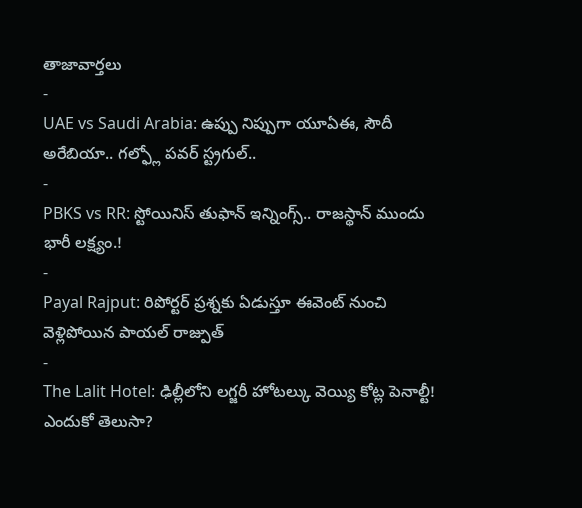తాజావార్తలు
-
UAE vs Saudi Arabia: ఉప్పు నిప్పుగా యూఏఈ, సౌదీ అరేబియా.. గల్ఫ్లో పవర్ స్ట్రగుల్..
-
PBKS vs RR: స్టోయినిస్ తుఫాన్ ఇన్నింగ్స్.. రాజస్థాన్ ముందు భారీ లక్ష్యం.!
-
Payal Rajput: రిపోర్టర్ ప్రశ్నకు ఏడుస్తూ ఈవెంట్ నుంచి వెళ్లిపోయిన పాయల్ రాజ్పుత్
-
The Lalit Hotel: ఢిల్లీలోని లగ్జరీ హోటల్కు వెయ్యి కోట్ల పెనాల్టీ! ఎందుకో తెలుసా?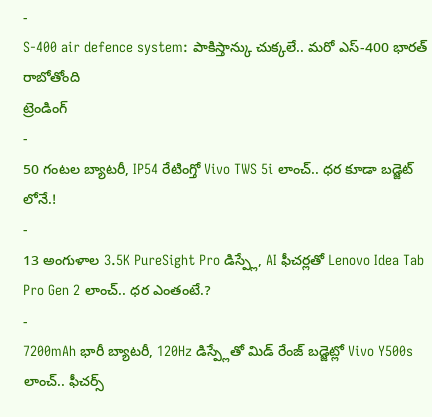-
S-400 air defence system: పాకిస్తాన్కు చుక్కలే.. మరో ఎస్-400 భారత్ రాబోతోంది
ట్రెండింగ్
-
50 గంటల బ్యాటరీ, IP54 రేటింగ్తో Vivo TWS 5i లాంచ్.. ధర కూడా బడ్జెట్ లోనే.!
-
13 అంగుళాల 3.5K PureSight Pro డిస్ప్లే, AI ఫీచర్లతో Lenovo Idea Tab Pro Gen 2 లాంచ్.. ధర ఎంతంటే.?
-
7200mAh భారీ బ్యాటరీ, 120Hz డిస్ప్లేతో మిడ్ రేంజ్ బడ్జెట్లో Vivo Y500s లాంచ్.. ఫీచర్స్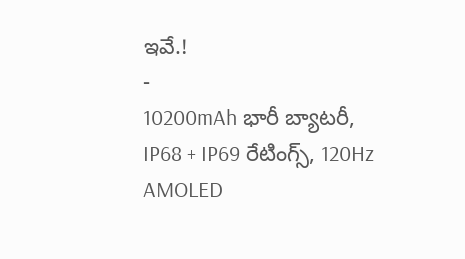ఇవే.!
-
10200mAh భారీ బ్యాటరీ, IP68 + IP69 రేటింగ్స్, 120Hz AMOLED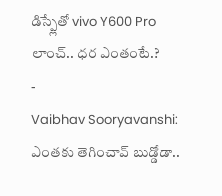డిస్ప్లేతో vivo Y600 Pro లాంచ్.. ధర ఎంతంటే.?
-
Vaibhav Sooryavanshi: ఎంతకు తెగించావ్ బుడ్డోడా..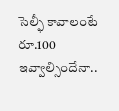సెల్ఫీ కావాలంటే రూ.100 ఇవ్వాల్సిందేనా..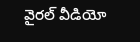వైరల్ వీడియో